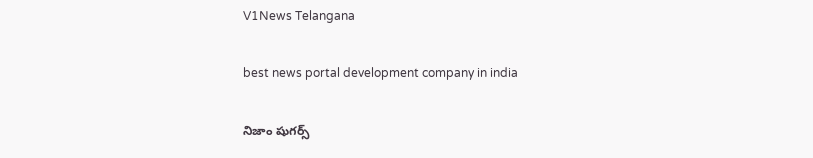V1News Telangana

best news portal development company in india

నిజాం షుగర్స్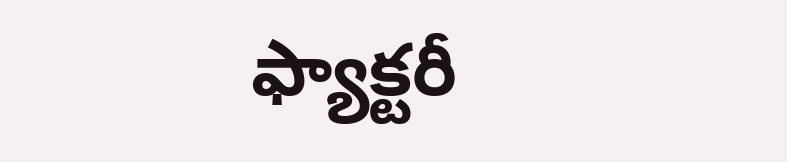ఫ్యాక్టరీ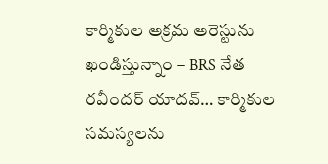కార్మికుల అక్రమ అరెస్టును ఖండిస్తున్నాం – BRS నేత రవీందర్ యాదవ్… కార్మికుల సమస్యలను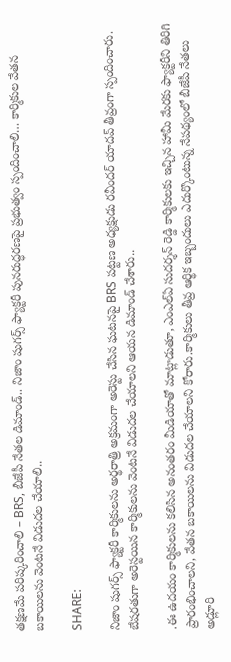తక్షణమే పరిష్కరించాలి – BRS, బీజేపీ నేతల డిమాండ్.. నిజాం షుగర్స్ ఫ్యాక్టరీ పునరుద్ధరణపై ప్రభుత్వం స్పందించాలి… కార్మికుల వేతన బకాయిలను వెంటనే విడుదల చేయాలి..

SHARE:

నిజాం షుగర్స్ ఫ్యాక్టరీ కార్మికులను అర్థరాత్రి అక్రమంగా అరెస్టు చేసిన ఘటనపై BRS పట్టణ అధ్యక్షుడు రవీందర్ యాదవ్ తీవ్రంగా స్పందించారు. బేషరతుగా అరెస్టయిన కార్మికులను వెంటనే విడుదల చేయాలని ఆయన డిమాండ్ చేశారు..

.ఈ ఉదయం కార్మికులను కలిసిన అనంతరం మీడియాతో మాట్లాడుతూ, ఎంఎల్ఏ సుదర్శన్ రెడ్డి కార్మికులకు ఇచ్చిన హామీ మేరకు ఫ్యాక్టరీని తిరిగి ప్రారంభించాలని, వేతన బకాయిలను విడుదల చేయాలని కోరారు.కార్మికులు తీవ్ర ఆర్థిక ఇబ్బందులు ఎదుర్కొంటున్న నేపథ్యంలో బీజేపీ నేతలు అడ్లూరి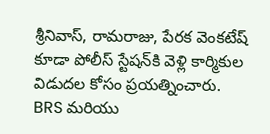శ్రీనివాస్, రామరాజు, పేరక వెంకటేష్ కూడా పోలీస్ స్టేషన్‌కి వెళ్లి కార్మికుల విడుదల కోసం ప్రయత్నించారు.
BRS మరియు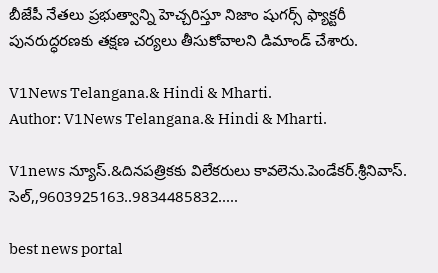బీజేపీ నేతలు ప్రభుత్వాన్ని హెచ్చరిస్తూ నిజాం షుగర్స్ ఫ్యాక్టరీ పునరుద్ధరణకు తక్షణ చర్యలు తీసుకోవాలని డిమాండ్ చేశారు.

V1News Telangana.& Hindi & Mharti.
Author: V1News Telangana.& Hindi & Mharti.

V1news న్యూస్.&దినపత్రికకు విలేకరులు కావలెను.పెండేకర్.శ్రీనివాస్. సెల్,,9603925163..9834485832.....

best news portal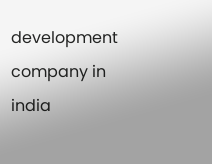development company in india